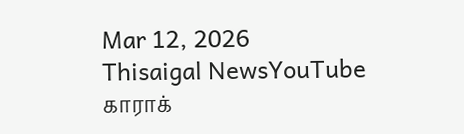Mar 12, 2026
Thisaigal NewsYouTube
காராக்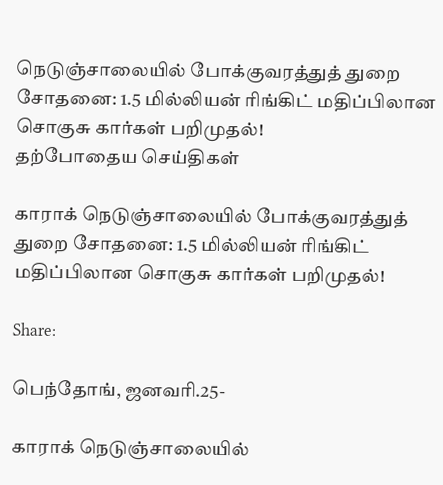நெடுஞ்சாலையில் போக்குவரத்துத் துறை சோதனை: 1.5 மில்லியன் ரிங்கிட் மதிப்பிலான சொகுசு கார்கள் பறிமுதல்!
தற்போதைய செய்திகள்

காராக் நெடுஞ்சாலையில் போக்குவரத்துத் துறை சோதனை: 1.5 மில்லியன் ரிங்கிட் மதிப்பிலான சொகுசு கார்கள் பறிமுதல்!

Share:

பெந்தோங், ஜனவரி.25-

காராக் நெடுஞ்சாலையில்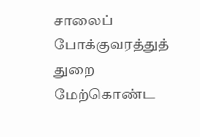சாலைப் போக்குவரத்துத் துறை மேற்கொண்ட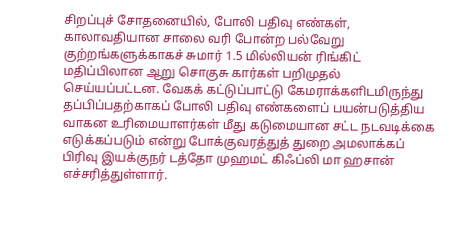சிறப்புச் சோதனையில், போலி பதிவு எண்கள், காலாவதியான சாலை வரி போன்ற பல்வேறு குற்றங்களுக்காகச் சுமார் 1.5 மில்லியன் ரிங்கிட் மதிப்பிலான ஆறு சொகுசு கார்கள் பறிமுதல் செய்யப்பட்டன. வேகக் கட்டுப்பாட்டு கேமராக்களிடமிருந்து தப்பிப்பதற்காகப் போலி பதிவு எண்களைப் பயன்படுத்திய வாகன உரிமையாளர்கள் மீது கடுமையான சட்ட நடவடிக்கை எடுக்கப்படும் என்று போக்குவரத்துத் துறை அமலாக்கப் பிரிவு இயக்குநர் டத்தோ முஹமட் கிஃப்லி மா ஹசான் எச்சரித்துள்ளார்.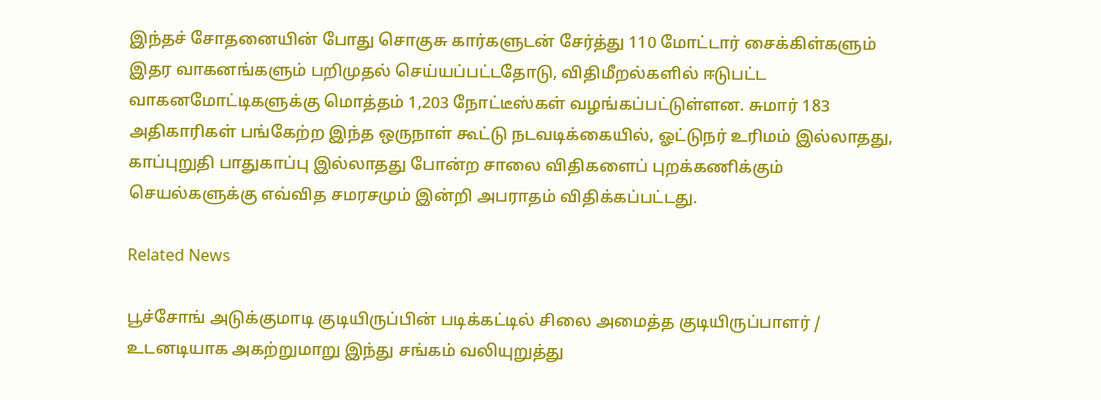இந்தச் சோதனையின் போது சொகுசு கார்களுடன் சேர்த்து 110 மோட்டார் சைக்கிள்களும் இதர வாகனங்களும் பறிமுதல் செய்யப்பட்டதோடு, விதிமீறல்களில் ஈடுபட்ட வாகனமோட்டிகளுக்கு மொத்தம் 1,203 நோட்டீஸ்கள் வழங்கப்பட்டுள்ளன. சுமார் 183 அதிகாரிகள் பங்கேற்ற இந்த ஒருநாள் கூட்டு நடவடிக்கையில், ஓட்டுநர் உரிமம் இல்லாதது, காப்புறுதி பாதுகாப்பு இல்லாதது போன்ற சாலை விதிகளைப் புறக்கணிக்கும் செயல்களுக்கு எவ்வித சமரசமும் இன்றி அபராதம் விதிக்கப்பட்டது.

Related News

பூச்சோங் அடுக்குமாடி குடியிருப்பின் படிக்கட்டில் சிலை அமைத்த குடியிருப்பாளர் / உடனடியாக அகற்றுமாறு இந்து சங்கம் வலியுறுத்து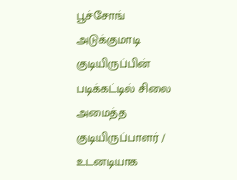பூச்சோங் அடுக்குமாடி குடியிருப்பின் படிக்கட்டில் சிலை அமைத்த குடியிருப்பாளர் / உடனடியாக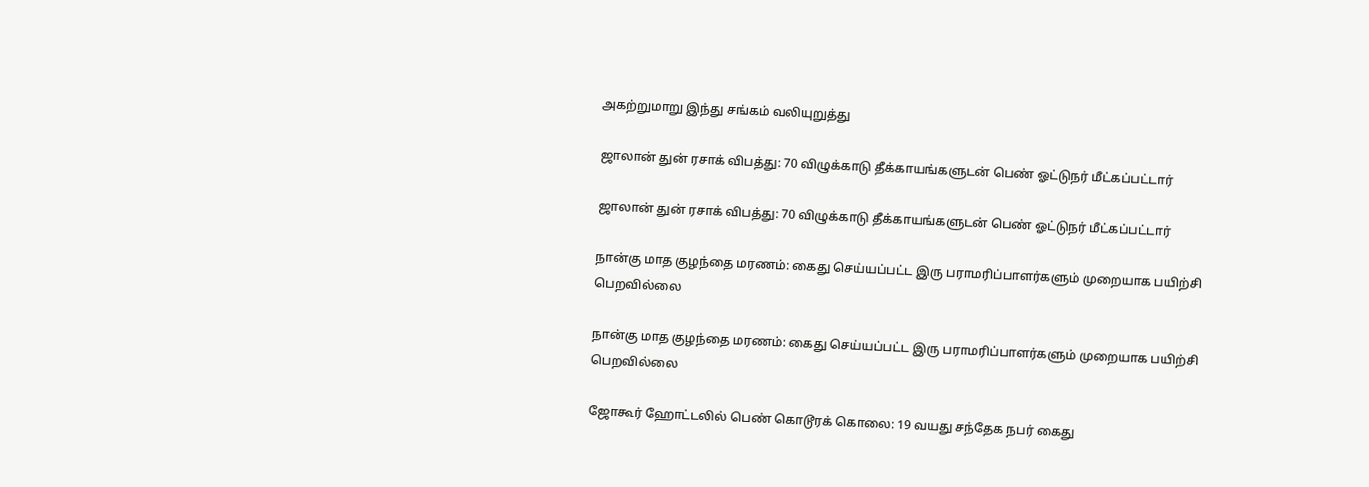அகற்றுமாறு இந்து சங்கம் வலியுறுத்து

ஜாலான் துன் ரசாக் விபத்து: 70 விழுக்காடு தீக்காயங்களுடன் பெண் ஓட்டுநர் மீட்கப்பட்டார்

ஜாலான் துன் ரசாக் விபத்து: 70 விழுக்காடு தீக்காயங்களுடன் பெண் ஓட்டுநர் மீட்கப்பட்டார்

நான்கு மாத குழந்தை மரணம்: கைது செய்யப்பட்ட இரு பராமரிப்பாளர்களும் முறையாக பயிற்சி பெறவில்லை

நான்கு மாத குழந்தை மரணம்: கைது செய்யப்பட்ட இரு பராமரிப்பாளர்களும் முறையாக பயிற்சி பெறவில்லை

ஜோகூர் ஹோட்டலில் பெண் கொடூரக் கொலை: 19 வயது சந்தேக நபர் கைது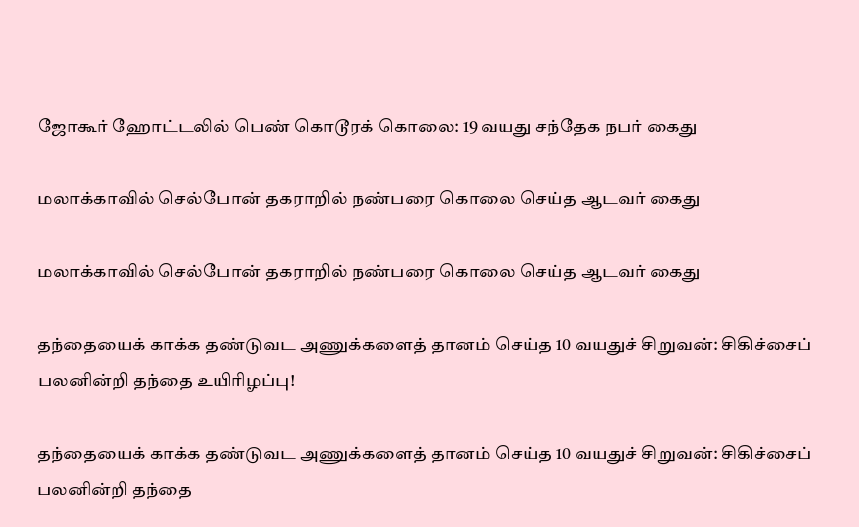ஜோகூர் ஹோட்டலில் பெண் கொடூரக் கொலை: 19 வயது சந்தேக நபர் கைது

மலாக்காவில் செல்போன் தகராறில் நண்பரை கொலை செய்த ஆடவர் கைது

மலாக்காவில் செல்போன் தகராறில் நண்பரை கொலை செய்த ஆடவர் கைது

தந்தையைக் காக்க தண்டுவட அணுக்களைத் தானம் செய்த 10 வயதுச் சிறுவன்: சிகிச்சைப் பலனின்றி தந்தை உயிரிழப்பு!

தந்தையைக் காக்க தண்டுவட அணுக்களைத் தானம் செய்த 10 வயதுச் சிறுவன்: சிகிச்சைப் பலனின்றி தந்தை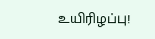உயிரிழப்பு!